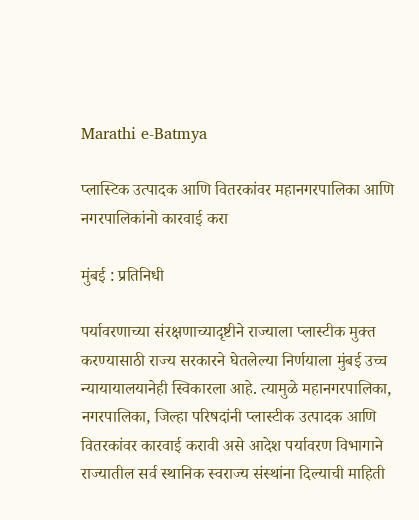Marathi e-Batmya

प्लास्टिक उत्पादक आणि वितरकांवर महानगरपालिका आणि नगरपालिकांनो कारवाई करा

मुंबई : प्रतिनिधी

पर्यावरणाच्या संरक्षणाच्यादृष्टीने राज्याला प्लास्टीक मुक्त करण्यासाठी राज्य सरकारने घेतलेल्या निर्णयाला मुंबई उच्च न्यायायालयानेही स्विकारला आहे. त्यामुळे महानगरपालिका, नगरपालिका, जिल्हा परिषदांनी प्लास्टीक उत्पादक आणि वितरकांवर कारवाई करावी असे आदेश पर्यावरण विभागाने राज्यातील सर्व स्थानिक स्वराज्य संस्थांना दिल्याची माहिती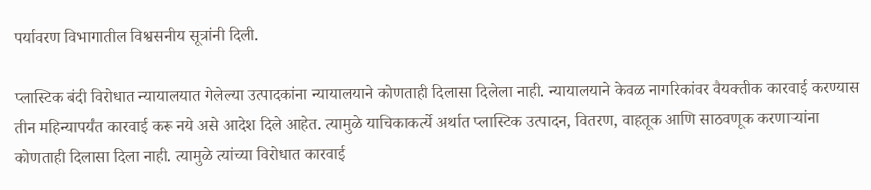पर्यावरण विभागातील विश्वसनीय सूत्रांनी दिली.

प्लास्टिक बंदी विरोधात न्यायालयात गेलेल्या उत्पादकांना न्यायालयाने कोणताही दिलासा दिलेला नाही. न्यायालयाने केवळ नागरिकांवर वैयक्तीक कारवाई करण्यास तीन महिन्यापर्यंत कारवाई करू नये असे आदेश दिले आहेत. त्यामुळे याचिकाकर्त्ये अर्थात प्लास्टिक उत्पादन, वितरण, वाहतूक आणि साठवणूक करणाऱ्यांना कोणताही दिलासा दिला नाही. त्यामुळे त्यांच्या विरोधात कारवाई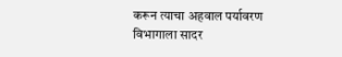करून त्याचा अहवाल पर्यावरण विभागाला सादर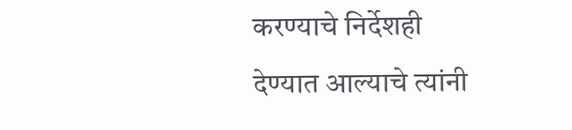करण्याचे निर्देशही देण्यात आल्याचे त्यांनी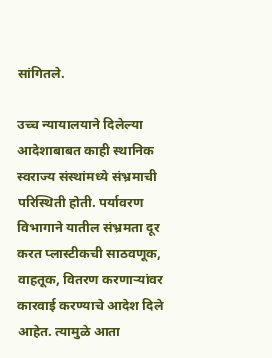सांगितले.

उच्च न्यायालयाने दिलेल्या आदेशाबाबत काही स्थानिक स्वराज्य संस्थांमध्ये संभ्रमाची परिस्थिती होती. पर्यावरण विभागाने यातील संभ्रमता दूर करत प्लास्टीकची साठवणूक, वाहतूक, वितरण करणाऱ्यांवर कारवाई करण्याचे आदेश दिले आहेत. त्यामुळे आता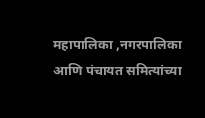महापालिका ,नगरपालिका आणि पंचायत समित्यांच्या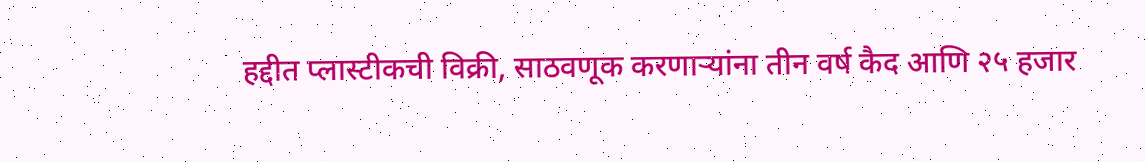हद्दीत प्लास्टीकची विक्री, साठवणूक करणाऱ्यांना तीन वर्ष कैद आणि २५ हजार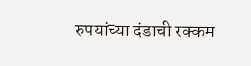रुपयांच्या दंडाची रक्कम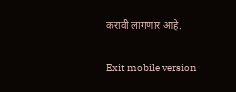करावी लागणार आहे.

Exit mobile version